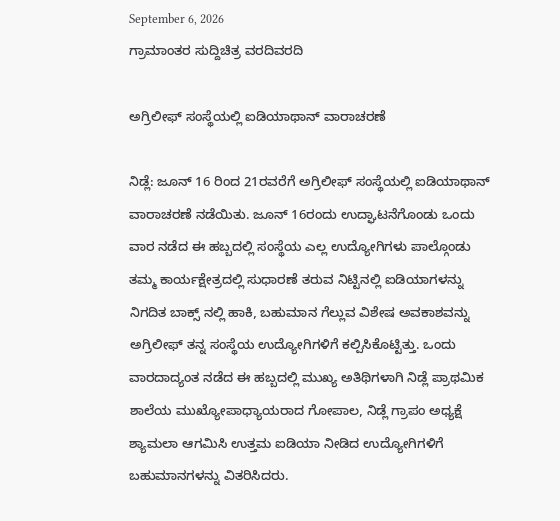September 6, 2026
ಗ್ರಾಮಾಂತರ ಸುದ್ದಿಚಿತ್ರ ವರದಿವರದಿ

ಅಗ್ರಿಲೀಫ್ ಸಂಸ್ಥೆಯಲ್ಲಿ ಐಡಿಯಾಥಾನ್ ವಾರಾಚರಣೆ

ನಿಡ್ಲೆ: ಜೂನ್ 16 ರಿಂದ 21ರವರೆಗೆ ಅಗ್ರಿಲೀಫ್ ಸಂಸ್ಥೆಯಲ್ಲಿ ಐಡಿಯಾಥಾನ್ ವಾರಾಚರಣೆ ನಡೆಯಿತು. ಜೂನ್ 16ರಂದು ಉದ್ಘಾಟನೆಗೊಂಡು ಒಂದು ವಾರ ನಡೆದ ಈ ಹಬ್ಬದಲ್ಲಿ ಸಂಸ್ಥೆಯ ಎಲ್ಲ ಉದ್ಯೋಗಿಗಳು ಪಾಲ್ಗೊಂಡು ತಮ್ಮ ಕಾರ್ಯಕ್ಷೇತ್ರದಲ್ಲಿ ಸುಧಾರಣೆ ತರುವ ನಿಟ್ಟಿನಲ್ಲಿ ಐಡಿಯಾಗಳನ್ನು ನಿಗದಿತ ಬಾಕ್ಸ್ ನಲ್ಲಿ ಹಾಕಿ, ಬಹುಮಾನ ಗೆಲ್ಲುವ ವಿಶೇಷ ಅವಕಾಶವನ್ನು ಅಗ್ರಿಲೀಫ್ ತನ್ನ ಸಂಸ್ಥೆಯ ಉದ್ಯೋಗಿಗಳಿಗೆ ಕಲ್ಪಿಸಿಕೊಟ್ಟಿತ್ತು. ಒಂದು ವಾರದಾದ್ಯಂತ ನಡೆದ ಈ ಹಬ್ಬದಲ್ಲಿ ಮುಖ್ಯ ಅತಿಥಿಗಳಾಗಿ ನಿಡ್ಲೆ ಪ್ರಾಥಮಿಕ ಶಾಲೆಯ ಮುಖ್ಯೋಪಾಧ್ಯಾಯರಾದ ಗೋಪಾಲ, ನಿಡ್ಲೆ ಗ್ರಾಪಂ ಅಧ್ಯಕ್ಷೆ ಶ್ಯಾಮಲಾ ಆಗಮಿಸಿ ಉತ್ತಮ ಐಡಿಯಾ ನೀಡಿದ ಉದ್ಯೋಗಿಗಳಿಗೆ ಬಹುಮಾನಗಳನ್ನು ವಿತರಿಸಿದರು.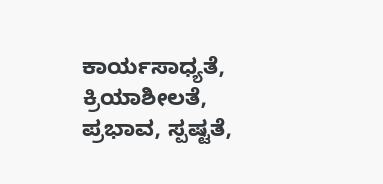ಕಾರ್ಯಸಾಧ್ಯತೆ, ಕ್ರಿಯಾಶೀಲತೆ, ಪ್ರಭಾವ, ಸ್ಪಷ್ಟತೆ,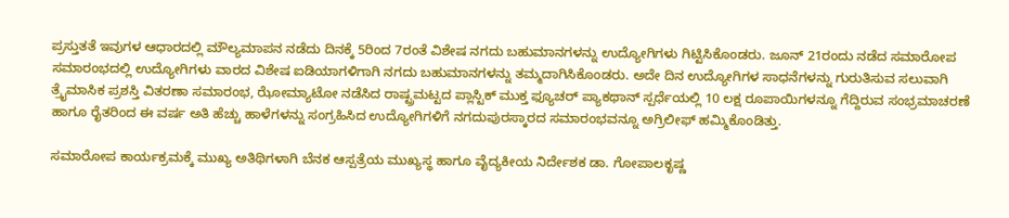ಪ್ರಸ್ತುತತೆ ಇವುಗಳ ಆಧಾರದಲ್ಲಿ ಮೌಲ್ಯಮಾಪನ ನಡೆದು ದಿನಕ್ಕೆ 5ರಿಂದ 7ರಂತೆ ವಿಶೇಷ ನಗದು ಬಹುಮಾನಗಳನ್ನು ಉದ್ಯೋಗಿಗಳು ಗಿಟ್ಟಿಸಿಕೊಂಡರು. ಜೂನ್ 21ರಂದು ನಡೆದ ಸಮಾರೋಪ ಸಮಾರಂಭದಲ್ಲಿ ಉದ್ಯೋಗಿಗಳು ವಾರದ ವಿಶೇಷ ಐಡಿಯಾಗಳಿಗಾಗಿ ನಗದು ಬಹುಮಾನಗಳನ್ನು ತಮ್ಮದಾಗಿಸಿಕೊಂಡರು. ಅದೇ ದಿನ ಉದ್ಯೋಗಿಗಳ ಸಾಧನೆಗಳನ್ನು ಗುರುತಿಸುವ ಸಲುವಾಗಿ ತ್ರೈಮಾಸಿಕ ಪ್ರಶಸ್ತಿ ವಿತರಣಾ ಸಮಾರಂಭ, ಝೋಮ್ಯಾಟೋ ನಡೆಸಿದ ರಾಷ್ಟ್ರಮಟ್ಟದ ಪ್ಲಾಸ್ಟಿಕ್ ಮುಕ್ತ ಫ್ಯೂಚರ್ ಪ್ಯಾಕಥಾನ್ ಸ್ಪರ್ಧೆಯಲ್ಲಿ 10 ಲಕ್ಷ ರೂಪಾಯಿಗಳನ್ನೂ ಗೆದ್ದಿರುವ ಸಂಭ್ರಮಾಚರಣೆ ಹಾಗೂ ರೈತರಿಂದ ಈ ವರ್ಷ ಅತಿ ಹೆಚ್ಚು ಹಾಳೆಗಳನ್ನು ಸಂಗ್ರಹಿಸಿದ ಉದ್ಯೋಗಿಗಳಿಗೆ ನಗದುಪುರಸ್ಕಾರದ ಸಮಾರಂಭವನ್ನೂ ಅಗ್ರಿಲೀಫ್ ಹಮ್ಮಿಕೊಂಡಿತ್ತು.

ಸಮಾರೋಪ ಕಾರ್ಯಕ್ರಮಕ್ಕೆ ಮುಖ್ಯ ಅತಿಥಿಗಳಾಗಿ ಬೆನಕ ಆಸ್ಪತ್ರೆಯ ಮುಖ್ಯಸ್ಥ ಹಾಗೂ ವೈದ್ಯಕೀಯ ನಿರ್ದೇಶಕ ಡಾ. ಗೋಪಾಲಕೃಷ್ಣ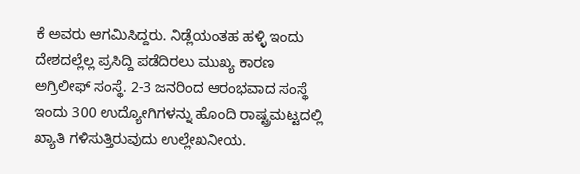ಕೆ ಅವರು ಆಗಮಿಸಿದ್ದರು. ನಿಡ್ಲೆಯಂತಹ ಹಳ್ಳಿ ಇಂದು ದೇಶದಲ್ಲೆಲ್ಲ ಪ್ರಸಿದ್ದಿ ಪಡೆದಿರಲು ಮುಖ್ಯ ಕಾರಣ ಅಗ್ರಿಲೀಫ್ ಸಂಸ್ಥೆ. 2-3 ಜನರಿಂದ ಆರಂಭವಾದ ಸಂಸ್ಥೆ ಇಂದು 300 ಉದ್ಯೋಗಿಗಳನ್ನು ಹೊಂದಿ ರಾಷ್ಟ್ರಮಟ್ಟದಲ್ಲಿ ಖ್ಯಾತಿ ಗಳಿಸುತ್ತಿರುವುದು ಉಲ್ಲೇಖನೀಯ.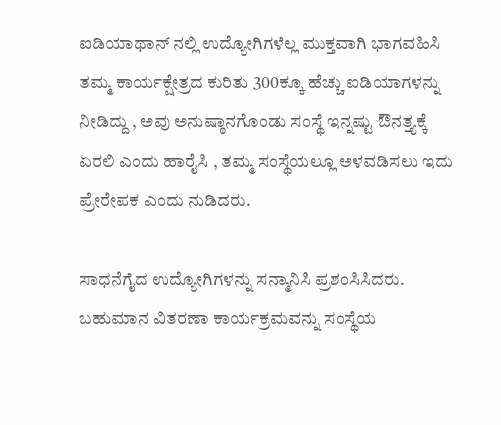ಐಡಿಯಾಥಾನ್ ನಲ್ಲಿ ಉದ್ಯೋಗಿಗಳೆಲ್ಲ ಮುಕ್ತವಾಗಿ ಭಾಗವಹಿಸಿ ತಮ್ಮ ಕಾರ್ಯಕ್ಷೇತ್ರದ ಕುರಿತು 300ಕ್ಕೂ ಹೆಚ್ಚು ಐಡಿಯಾಗಳನ್ನು ನೀಡಿದ್ದು , ಅವು ಅನುಷ್ಠಾನಗೊಂಡು ಸಂಸ್ಥೆ ಇನ್ನಷ್ಟು ಔನತ್ತ್ಯಕ್ಕೆ ಏರಲಿ ಎಂದು ಹಾರೈಸಿ , ತಮ್ಮ ಸಂಸ್ಥೆಯಲ್ಲೂ ಅಳವಡಿಸಲು ಇದು ಪ್ರೇರೇಪಕ ಎಂದು ನುಡಿದರು.

ಸಾಧನೆಗೈದ ಉದ್ಯೋಗಿಗಳನ್ನು ಸನ್ಮಾನಿಸಿ ಪ್ರಶಂಸಿಸಿದರು. ಬಹುಮಾನ ವಿತರಣಾ ಕಾರ್ಯಕ್ರಮವನ್ನು ಸಂಸ್ಥೆಯ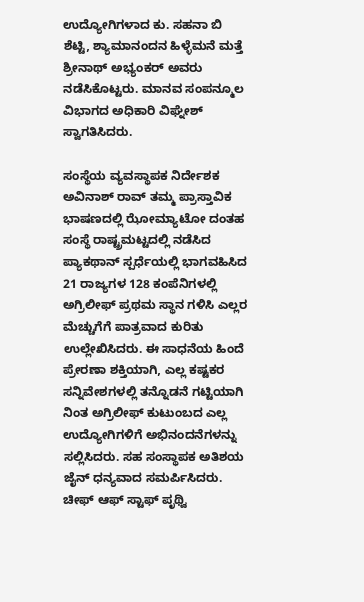ಉದ್ಯೋಗಿಗಳಾದ ಕು. ಸಹನಾ ಬಿ ಶೆಟ್ಟಿ, ಶ್ಯಾಮಾನಂದನ ಹಿಳ್ಳೆಮನೆ ಮತ್ತೆ ಶ್ರೀನಾಥ್ ಅಭ್ಯಂಕರ್ ಅವರು ನಡೆಸಿಕೊಟ್ಟರು. ಮಾನವ ಸಂಪನ್ಮೂಲ ವಿಭಾಗದ ಅಧಿಕಾರಿ ವಿಘ್ನೇಶ್ ಸ್ವಾಗತಿಸಿದರು.

ಸಂಸ್ಥೆಯ ವ್ಯವಸ್ಥಾಪಕ ನಿರ್ದೇಶಕ ಅವಿನಾಶ್ ರಾವ್ ತಮ್ಮ ಪ್ರಾಸ್ತಾವಿಕ ಭಾಷಣದಲ್ಲಿ ಝೋಮ್ಯಾಟೋ ದಂತಹ ಸಂಸ್ಥೆ ರಾಷ್ಟ್ರಮಟ್ಟದಲ್ಲಿ ನಡೆಸಿದ ಪ್ಯಾಕಥಾನ್ ಸ್ಪರ್ಧೆಯಲ್ಲಿ ಭಾಗವಹಿಸಿದ 21 ರಾಜ್ಯಗಳ 128 ಕಂಪೆನಿಗಳಲ್ಲಿ ಅಗ್ರಿಲೀಫ್ ಪ್ರಥಮ ಸ್ಥಾನ ಗಳಿಸಿ ಎಲ್ಲರ ಮೆಚ್ಚುಗೆಗೆ ಪಾತ್ರವಾದ ಕುರಿತು ಉಲ್ಲೇಖಿಸಿದರು. ಈ ಸಾಧನೆಯ ಹಿಂದೆ ಪ್ರೇರಣಾ ಶಕ್ತಿಯಾಗಿ, ಎಲ್ಲ ಕಷ್ಟಕರ ಸನ್ನಿವೇಶಗಳಲ್ಲಿ ತನ್ನೊಡನೆ ಗಟ್ಟಿಯಾಗಿ ನಿಂತ ಅಗ್ರಿಲೀಫ್ ಕುಟುಂಬದ ಎಲ್ಲ ಉದ್ಯೋಗಿಗಳಿಗೆ ಅಭಿನಂದನೆಗಳನ್ನು ಸಲ್ಲಿಸಿದರು. ಸಹ ಸಂಸ್ಥಾಪಕ ಅತಿಶಯ ಜೈನ್ ಧನ್ಯವಾದ ಸಮರ್ಪಿಸಿದರು. ಚೀಫ್ ಆಫ್ ಸ್ಟಾಫ್ ಪೃಥ್ವಿ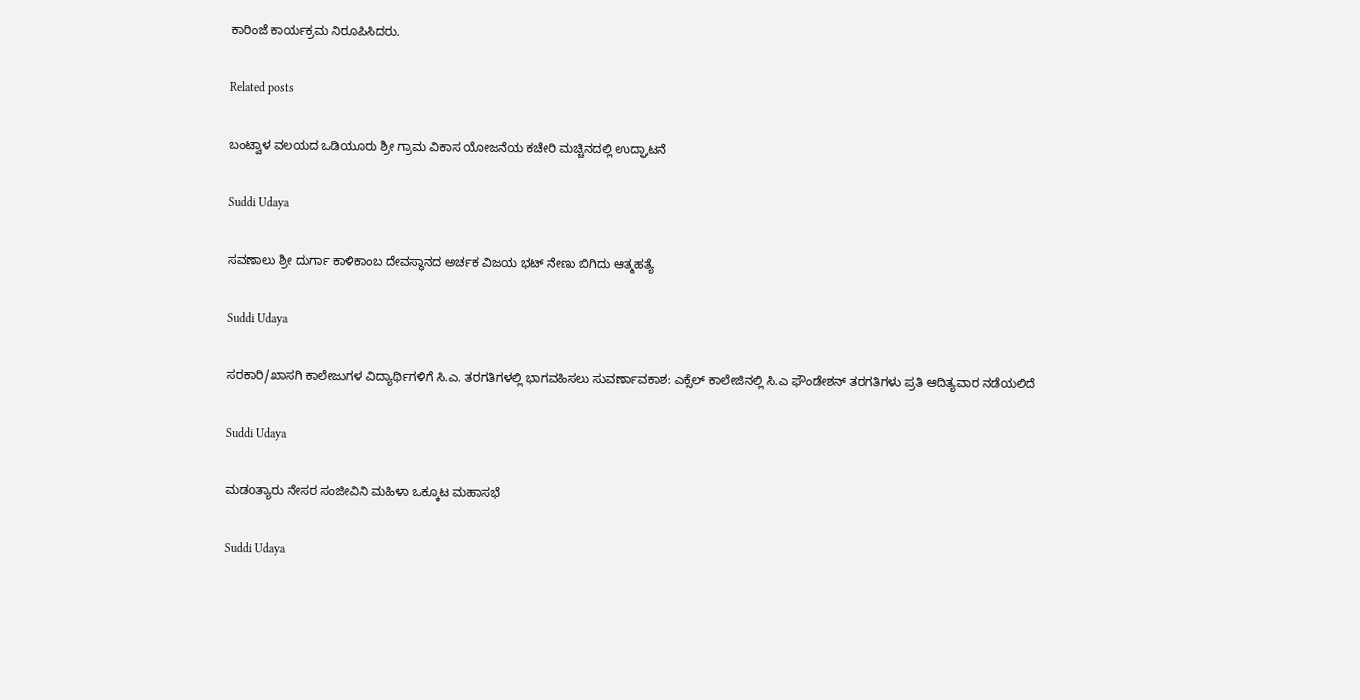ಕಾರಿಂಜೆ ಕಾರ್ಯಕ್ರಮ ನಿರೂಪಿಸಿದರು.

Related posts

ಬಂಟ್ವಾಳ ವಲಯದ ಒಡಿಯೂರು ಶ್ರೀ ಗ್ರಾಮ ವಿಕಾಸ ಯೋಜನೆಯ ಕಚೇರಿ ಮಚ್ಚಿನದಲ್ಲಿ ಉದ್ಘಾಟನೆ

Suddi Udaya

ಸವಣಾಲು ಶ್ರೀ ದುರ್ಗಾ ಕಾಳಿಕಾಂಬ ದೇವಸ್ಥಾನದ ಅರ್ಚಕ ವಿಜಯ ಭಟ್ ನೇಣು ಬಿಗಿದು ಆತ್ಮಹತ್ಯೆ

Suddi Udaya

ಸರಕಾರಿ/ಖಾಸಗಿ ಕಾಲೇಜುಗಳ ವಿದ್ಯಾರ್ಥಿಗಳಿಗೆ ಸಿ.ಎ. ತರಗತಿಗಳಲ್ಲಿ ಭಾಗವಹಿಸಲು ಸುವರ್ಣಾವಕಾಶ: ಎಕ್ಸೆಲ್ ಕಾಲೇಜಿನಲ್ಲಿ ಸಿ.ಎ ಫೌಂಡೇಶನ್ ತರಗತಿಗಳು ಪ್ರತಿ ಆದಿತ್ಯವಾರ ನಡೆಯಲಿದೆ

Suddi Udaya

ಮಡoತ್ಯಾರು ನೇಸರ ಸಂಜೀವಿನಿ ಮಹಿಳಾ ಒಕ್ಕೂಟ ಮಹಾಸಭೆ

Suddi Udaya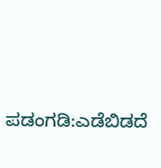ಪಡಂಗಡಿ:ಎಡೆಬಿಡದೆ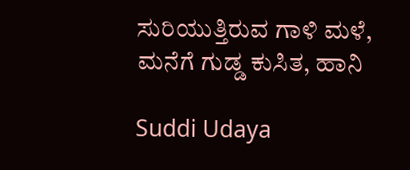ಸುರಿಯುತ್ತಿರುವ ಗಾಳಿ ಮಳೆ, ಮನೆಗೆ ಗುಡ್ಡ ಕುಸಿತ, ಹಾನಿ

Suddi Udaya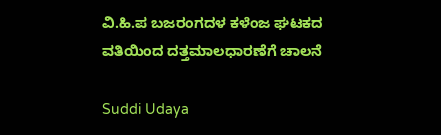ವಿ.ಹಿ.ಪ ಬಜರಂಗದಳ ಕಳೆಂಜ ಘಟಕದ ವತಿಯಿಂದ ದತ್ತಮಾಲಧಾರಣೆಗೆ ಚಾಲನೆ

Suddi Udaya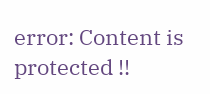error: Content is protected !!